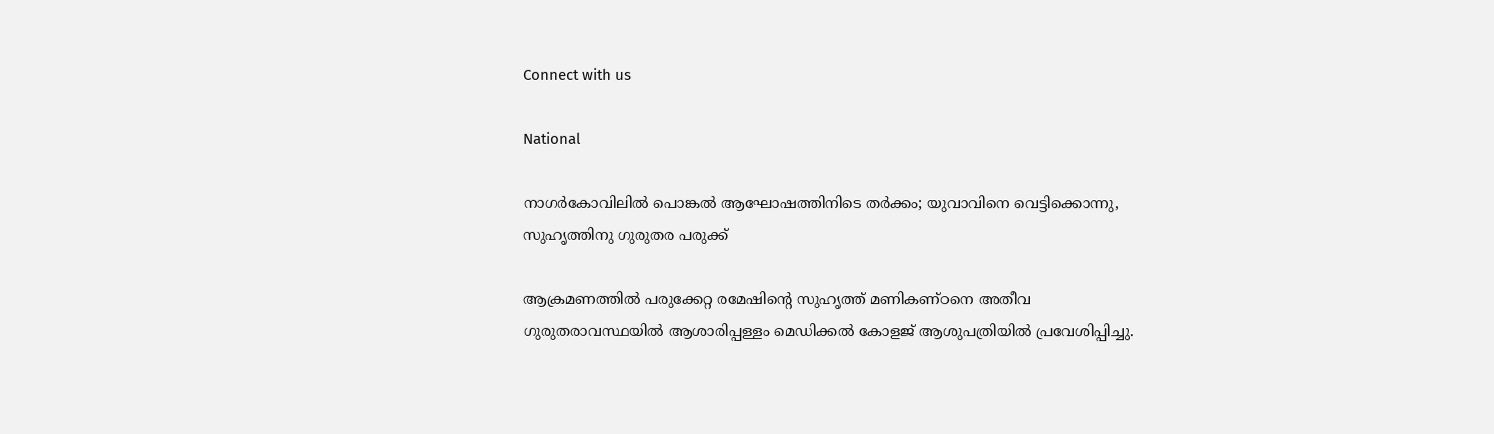Connect with us

National

നാഗര്‍കോവിലില്‍ പൊങ്കല്‍ ആഘോഷത്തിനിടെ തര്‍ക്കം; യുവാവിനെ വെട്ടിക്കൊന്നു, സുഹൃത്തിനു ഗുരുതര പരുക്ക്

ആക്രമണത്തില്‍ പരുക്കേറ്റ രമേഷിന്റെ സുഹൃത്ത് മണികണ്ഠനെ അതീവ ഗുരുതരാവസ്ഥയില്‍ ആശാരിപ്പള്ളം മെഡിക്കല്‍ കോളജ് ആശുപത്രിയില്‍ പ്രവേശിപ്പിച്ചു.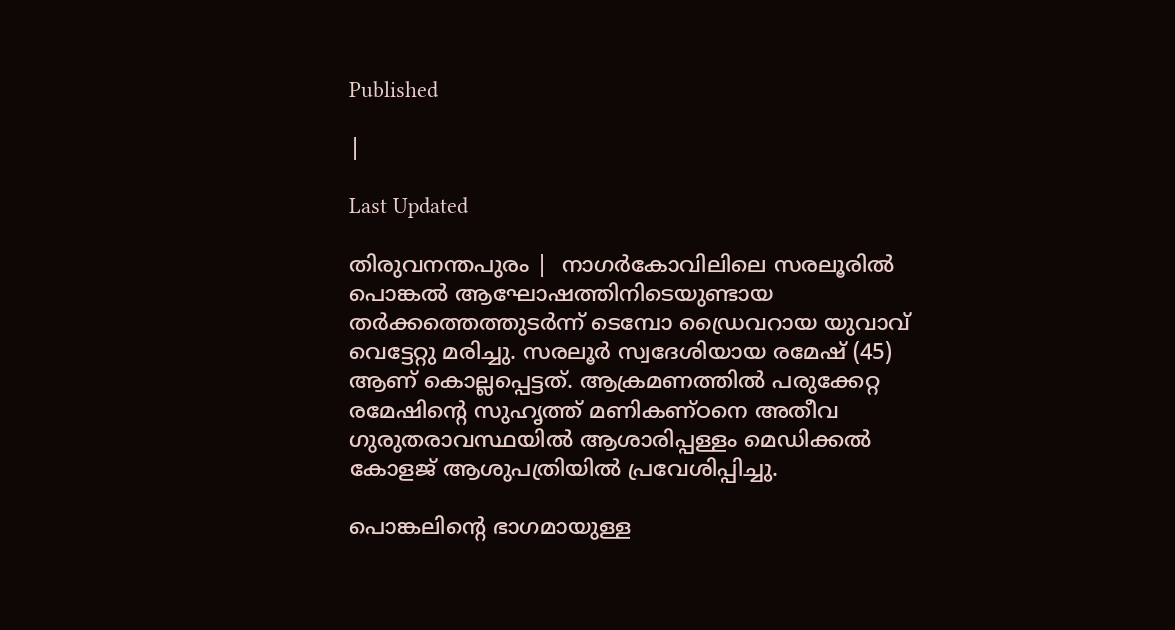Published

|

Last Updated

തിരുവനന്തപുരം |  നാഗര്‍കോവിലിലെ സരലൂരില്‍ പൊങ്കല്‍ ആഘോഷത്തിനിടെയുണ്ടായ തര്‍ക്കത്തെത്തുടര്‍ന്ന് ടെമ്പോ ഡ്രൈവറായ യുവാവ് വെട്ടേറ്റു മരിച്ചു. സരലൂര്‍ സ്വദേശിയായ രമേഷ് (45) ആണ് കൊല്ലപ്പെട്ടത്. ആക്രമണത്തില്‍ പരുക്കേറ്റ രമേഷിന്റെ സുഹൃത്ത് മണികണ്ഠനെ അതീവ ഗുരുതരാവസ്ഥയില്‍ ആശാരിപ്പള്ളം മെഡിക്കല്‍ കോളജ് ആശുപത്രിയില്‍ പ്രവേശിപ്പിച്ചു.

പൊങ്കലിന്റെ ഭാഗമായുള്ള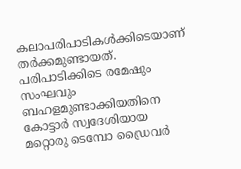കലാപരിപാടികള്‍ക്കിടെയാണ് തര്‍ക്കമുണ്ടായത്. പരിപാടിക്കിടെ രമേഷും സംഘവും ബഹളമുണ്ടാക്കിയതിനെ കോട്ടാര്‍ സ്വദേശിയായ മറ്റൊരു ടെമ്പോ ഡ്രൈവര്‍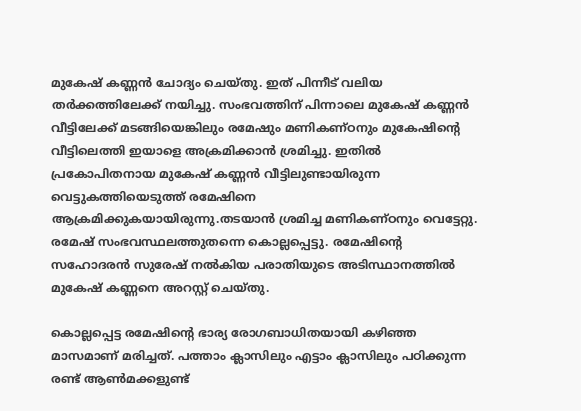മുകേഷ് കണ്ണന്‍ ചോദ്യം ചെയ്തു. ഇത് പിന്നീട് വലിയ തര്‍ക്കത്തിലേക്ക് നയിച്ചു. സംഭവത്തിന് പിന്നാലെ മുകേഷ് കണ്ണന്‍ വീട്ടിലേക്ക് മടങ്ങിയെങ്കിലും രമേഷും മണികണ്ഠനും മുകേഷിന്റെ വീട്ടിലെത്തി ഇയാളെ അക്രമിക്കാന്‍ ശ്രമിച്ചു. ഇതില്‍ പ്രകോപിതനായ മുകേഷ് കണ്ണന്‍ വീട്ടിലുണ്ടായിരുന്ന വെട്ടുകത്തിയെടുത്ത് രമേഷിനെ ആക്രമിക്കുകയായിരുന്നു.തടയാന്‍ ശ്രമിച്ച മണികണ്ഠനും വെട്ടേറ്റു. രമേഷ് സംഭവസ്ഥലത്തുതന്നെ കൊല്ലപ്പെട്ടു. രമേഷിന്റെ സഹോദരന്‍ സുരേഷ് നല്‍കിയ പരാതിയുടെ അടിസ്ഥാനത്തില്‍ മുകേഷ് കണ്ണനെ അറസ്റ്റ് ചെയ്തു.

കൊല്ലപ്പെട്ട രമേഷിന്റെ ഭാര്യ രോഗബാധിതയായി കഴിഞ്ഞ മാസമാണ് മരിച്ചത്. പത്താം ക്ലാസിലും എട്ടാം ക്ലാസിലും പഠിക്കുന്ന രണ്ട് ആണ്‍മക്കളുണ്ട്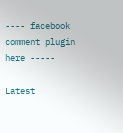---- facebook comment plugin here -----

Latest